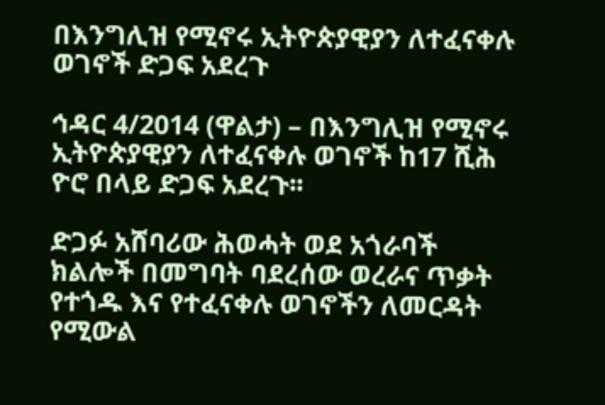በእንግሊዝ የሚኖሩ ኢትዮጵያዊያን ለተፈናቀሉ ወገኖች ድጋፍ አደረጉ

ኅዳር 4/2014 (ዋልታ) – በእንግሊዝ የሚኖሩ ኢትዮጵያዊያን ለተፈናቀሉ ወገኖች ከ17 ሺሕ ዮሮ በላይ ድጋፍ አደረጉ፡፡

ድጋፉ አሸባሪው ሕወሓት ወደ አጎራባች ክልሎች በመግባት ባደረሰው ወረራና ጥቃት የተጎዱ እና የተፈናቀሉ ወገኖችን ለመርዳት የሚውል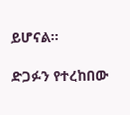ይሆናል።

ድጋፉን የተረከበው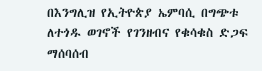በእንግሊዝ የኢትዮጵያ ኤምባሲ በግጭቱ ለተጎዱ ወገኖች የገንዘብና የቁሳቁስ ድጋፍ ማሰባሰብ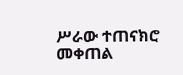ሥራው ተጠናክሮ መቀጠል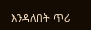እንዳለበት ጥሪ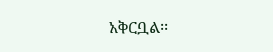አቅርቧል፡፡